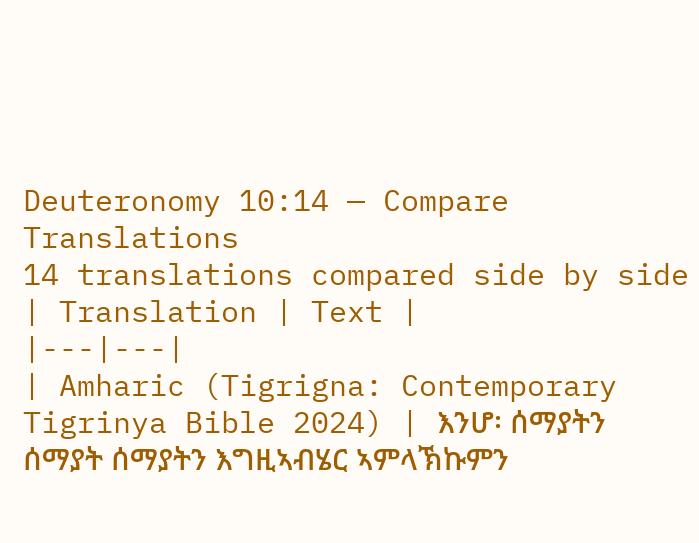Deuteronomy 10:14 — Compare Translations
14 translations compared side by side
| Translation | Text |
|---|---|
| Amharic (Tigrigna: Contemporary Tigrinya Bible 2024) | እንሆ፡ ሰማያትን ሰማያት ሰማያትን እግዚኣብሄር ኣምላኽኩምን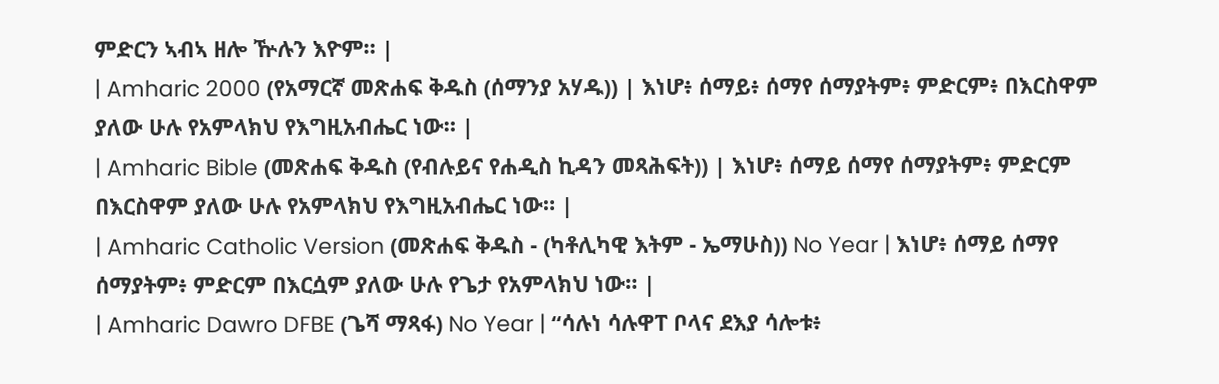ምድርን ኣብኣ ዘሎ ዅሉን እዮም። |
| Amharic 2000 (የአማርኛ መጽሐፍ ቅዱስ (ሰማንያ አሃዱ)) | እነሆ፥ ሰማይ፥ ሰማየ ሰማያትም፥ ምድርም፥ በእርስዋም ያለው ሁሉ የአምላክህ የእግዚአብሔር ነው። |
| Amharic Bible (መጽሐፍ ቅዱስ (የብሉይና የሐዲስ ኪዳን መጻሕፍት)) | እነሆ፥ ሰማይ ሰማየ ሰማያትም፥ ምድርም በእርስዋም ያለው ሁሉ የአምላክህ የእግዚአብሔር ነው። |
| Amharic Catholic Version (መጽሐፍ ቅዱስ - (ካቶሊካዊ እትም - ኤማሁስ)) No Year | እነሆ፥ ሰማይ ሰማየ ሰማያትም፥ ምድርም በእርሷም ያለው ሁሉ የጌታ የአምላክህ ነው። |
| Amharic Dawro DFBE (ጌሻ ማጻፋ) No Year | “ሳሉነ ሳሉዋፐ ቦላና ደእያ ሳሎቱ፥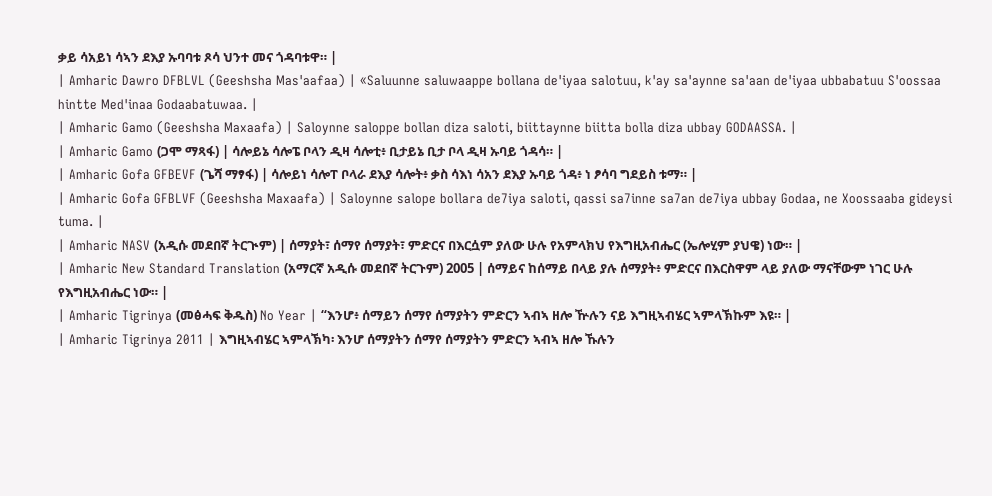ቃይ ሳአይነ ሳኣን ደእያ ኡባባቱ ጾሳ ህንተ መና ጎዳባቱዋ። |
| Amharic Dawro DFBLVL (Geeshsha Mas'aafaa) | «Saluunne saluwaappe bollana de'iyaa salotuu, k'ay sa'aynne sa'aan de'iyaa ubbabatuu S'oossaa hintte Med'inaa Godaabatuwaa. |
| Amharic Gamo (Geeshsha Maxaafa) | Saloynne saloppe bollan diza saloti, biittaynne biitta bolla diza ubbay GODAASSA. |
| Amharic Gamo (ጋሞ ማጻፋ) | ሳሎይኔ ሳሎፔ ቦላን ዲዛ ሳሎቲ፥ ቢታይኔ ቢታ ቦላ ዲዛ ኡባይ ጎዳሳ። |
| Amharic Gofa GFBEVF (ጌሻ ማፃፋ) | ሳሎይነ ሳሎፐ ቦላራ ደእያ ሳሎት፥ ቃስ ሳእነ ሳአን ደእያ ኡባይ ጎዳ፥ ነ ፆሳባ ግደይስ ቱማ። |
| Amharic Gofa GFBLVF (Geeshsha Maxaafa) | Saloynne salope bollara de7iya saloti, qassi sa7inne sa7an de7iya ubbay Godaa, ne Xoossaaba gideysi tuma. |
| Amharic NASV (አዲሱ መደበኛ ትርጒም) | ሰማያት፣ ሰማየ ሰማያት፣ ምድርና በእርሷም ያለው ሁሉ የአምላክህ የእግዚአብሔር (ኤሎሂም ያህዌ) ነው። |
| Amharic New Standard Translation (አማርኛ አዲሱ መደበኛ ትርጉም) 2005 | ሰማይና ከሰማይ በላይ ያሉ ሰማያት፥ ምድርና በእርስዋም ላይ ያለው ማናቸውም ነገር ሁሉ የእግዚአብሔር ነው። |
| Amharic Tigrinya (መፅሓፍ ቅዱስ) No Year | “እንሆ፥ ሰማይን ሰማየ ሰማያትን ምድርን ኣብኣ ዘሎ ዅሉን ናይ እግዚኣብሄር ኣምላኽኩም እዩ። |
| Amharic Tigrinya 2011 | እግዚኣብሄር ኣምላኽካ፡ እንሆ ሰማያትን ሰማየ ሰማያትን ምድርን ኣብኣ ዘሎ ኹሉን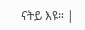ናትይ እዩ። |